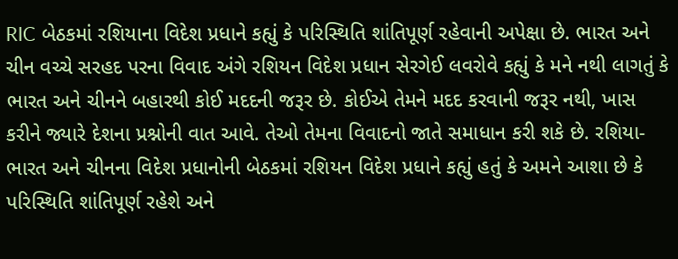RIC બેઠકમાં રશિયાના વિદેશ પ્રધાને કહ્યું કે પરિસ્થિતિ શાંતિપૂર્ણ રહેવાની અપેક્ષા છે. ભારત અને ચીન વચ્ચે સરહદ પરના વિવાદ અંગે રશિયન વિદેશ પ્રધાન સેરગેઈ લવરોવે કહ્યું કે મને નથી લાગતું કે ભારત અને ચીનને બહારથી કોઈ મદદની જરૂર છે. કોઈએ તેમને મદદ કરવાની જરૂર નથી, ખાસ કરીને જ્યારે દેશના પ્રશ્નોની વાત આવે. તેઓ તેમના વિવાદનો જાતે સમાધાન કરી શકે છે. રશિયા-ભારત અને ચીનના વિદેશ પ્રધાનોની બેઠકમાં રશિયન વિદેશ પ્રધાને કહ્યું હતું કે અમને આશા છે કે પરિસ્થિતિ શાંતિપૂર્ણ રહેશે અને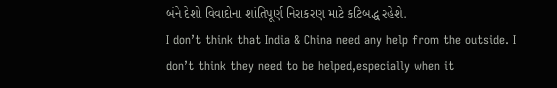બંને દેશો વિવાદોના શાંતિપૂર્ણ નિરાકરણ માટે કટિબદ્ધ રહેશે.
I don’t think that India & China need any help from the outside. I don’t think they need to be helped,especially when it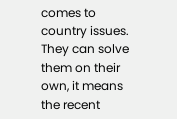comes to country issues. They can solve them on their own, it means the recent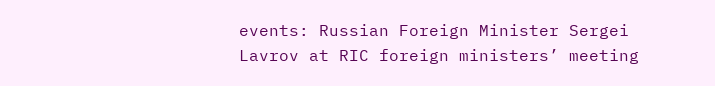events: Russian Foreign Minister Sergei Lavrov at RIC foreign ministers’ meeting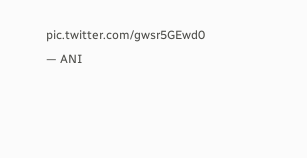pic.twitter.com/gwsr5GEwd0
— ANI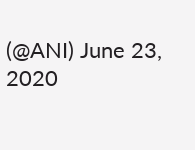(@ANI) June 23, 2020